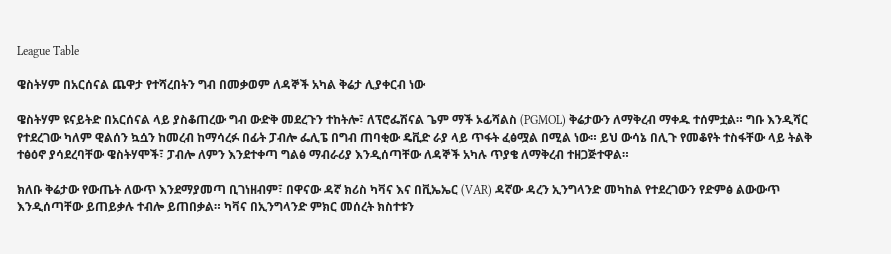League Table

ዌስትሃም በአርሰናል ጨዋታ የተሻረበትን ግብ በመቃወም ለዳኞች አካል ቅሬታ ሊያቀርብ ነው

ዌስትሃም ዩናይትድ በአርሰናል ላይ ያስቆጠረው ግብ ውድቅ መደረጉን ተከትሎ፣ ለፕሮፌሽናል ጌም ማች ኦፊሻልስ (PGMOL) ቅሬታውን ለማቅረብ ማቀዱ ተሰምቷል። ግቡ እንዲሻር የተደረገው ካለም ዊልሰን ኳሷን ከመረብ ከማሳረፉ በፊት ፓብሎ ፌሊፔ በግብ ጠባቂው ዴቪድ ራያ ላይ ጥፋት ፈፅሟል በሚል ነው። ይህ ውሳኔ በሊጉ የመቆየት ተስፋቸው ላይ ትልቅ ተፅዕኖ ያሳደረባቸው ዌስትሃሞች፣ ፓብሎ ለምን እንደተቀጣ ግልፅ ማብራሪያ እንዲሰጣቸው ለዳኞች አካሉ ጥያቄ ለማቅረብ ተዘጋጅተዋል።

ክለቡ ቅሬታው የውጤት ለውጥ እንደማያመጣ ቢገነዘብም፣ በዋናው ዳኛ ክሪስ ካቫና እና በቪኤኤር (VAR) ዳኛው ዳረን ኢንግላንድ መካከል የተደረገውን የድምፅ ልውውጥ እንዲሰጣቸው ይጠይቃሉ ተብሎ ይጠበቃል። ካቫና በኢንግላንድ ምክር መሰረት ክስተቱን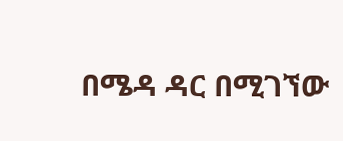በሜዳ ዳር በሚገኘው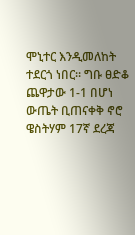ሞኒተር እንዲመለከት ተደርጎ ነበር። ግቡ ፀድቆ ጨዋታው 1-1 በሆነ ውጤት ቢጠናቀቅ ኖሮ ዌስትሃም 17ኛ ደረጃ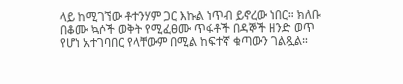ላይ ከሚገኘው ቶተንሃም ጋር እኩል ነጥብ ይኖረው ነበር። ክለቡ በቆሙ ኳሶች ወቅት የሚፈፀሙ ጥፋቶች በዳኞች ዘንድ ወጥ የሆነ አተገባበር የላቸውም በሚል ከፍተኛ ቁጣውን ገልጿል።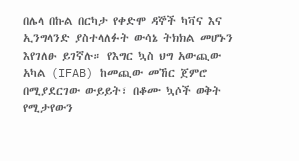በሌላ በኩል በርካታ የቀድሞ ዳኞች ካቫና እና ኢንግላንድ ያስተላለፉት ውሳኔ ትክክል መሆኑን እየገለፁ ይገኛሉ። የእግር ኳስ ህግ አውጪው አካል (IFAB) ከመጪው መኸር ጀምሮ በሚያደርገው ውይይት፣ በቆሙ ኳሶች ወቅት የሚታየውን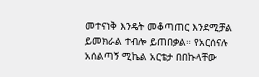መተናነቅ እንዴት መቆጣጠር እንደሚቻል ይመክራል ተብሎ ይጠበቃል። የአርሰናሉ አሰልጣኝ ሚኬል አርቴታ በበኩላቸው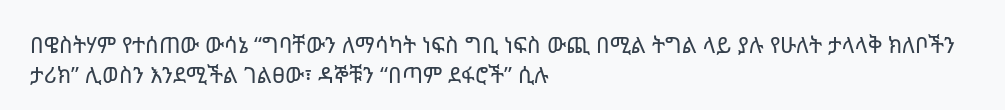በዌስትሃም የተሰጠው ውሳኔ “ግባቸውን ለማሳካት ነፍስ ግቢ ነፍስ ውጪ በሚል ትግል ላይ ያሉ የሁለት ታላላቅ ክለቦችን ታሪክ” ሊወስን እንደሚችል ገልፀው፣ ዳኞቹን “በጣም ደፋሮች” ሲሉ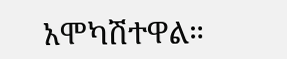አሞካሽተዋል።